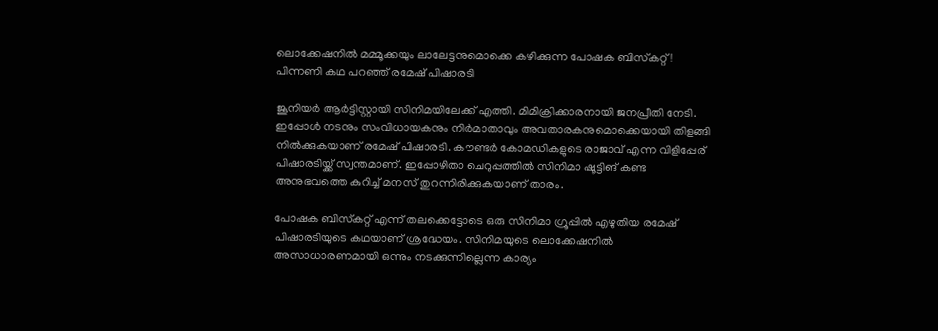ലൊക്കേഷനില്‍ മമ്മൂക്കയും ലാലേട്ടനുമൊക്കെ കഴിക്കുന്ന പോഷക ബിസ്‌കറ്റ്! പിന്നണി കഥ പറഞ്ഞ് രമേഷ് പിഷാരടി

ജൂനിയര്‍ ആര്‍ട്ടിസ്റ്റായി സിനിമയിലേക്ക് എത്തി. മിമിക്രിക്കാരനായി ജനപ്രീതി നേടി. ഇപ്പോള്‍ നടനും സംവിധായകനും നിര്‍മാതാവും അവതാരകനുമൊക്കെയായി തിളങ്ങി നില്‍ക്കുകയാണ് രമേഷ് പിഷാരടി. കൗണ്ടര്‍ കോമഡികളുടെ രാജാവ് എന്ന വിളിപ്പേര് പിഷാരടിയ്ക്ക് സ്വന്തമാണ്. ഇപ്പോഴിതാ ചെറുപ്പത്തില്‍ സിനിമാ ഷൂട്ടിങ് കണ്ട അനുഭവത്തെ കുറിച്ച് മനസ് തുറന്നിരിക്കുകയാണ് താരം.

പോഷക ബിസ്‌കറ്റ് എന്ന് തലക്കെട്ടോടെ ഒരു സിനിമാ ഗ്രൂപ്പില്‍ എഴുതിയ രമേഷ് പിഷാരടിയുടെ കഥയാണ് ശ്രദ്ധേയം. സിനിമയുടെ ലൊക്കേഷനില്‍ അസാധാരണമായി ഒന്നും നടക്കുന്നില്ലെന്ന കാര്യം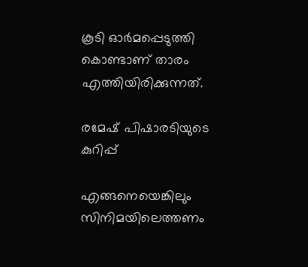കൂടി ഓര്‍മപ്പെടുത്തി കൊണ്ടാണ് താരം എത്തിയിരിക്കുന്നത്.

രമേഷ് പിഷാരടിയുടെ കുറിപ്പ്

എങ്ങനെയെങ്കിലും സിനിമയിലെത്തണം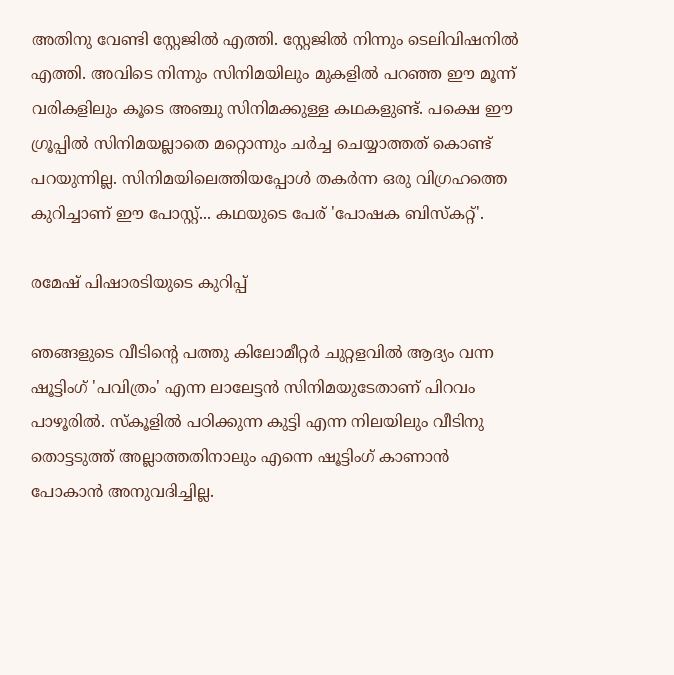അതിനു വേണ്ടി സ്റ്റേജില്‍ എത്തി. സ്റ്റേജില്‍ നിന്നും ടെലിവിഷനില്‍ എത്തി. അവിടെ നിന്നും സിനിമയിലും മുകളില്‍ പറഞ്ഞ ഈ മൂന്ന് വരികളിലും കൂടെ അഞ്ചു സിനിമക്കുള്ള കഥകളുണ്ട്. പക്ഷെ ഈ ഗ്രൂപ്പില്‍ സിനിമയല്ലാതെ മറ്റൊന്നും ചര്‍ച്ച ചെയ്യാത്തത് കൊണ്ട് പറയുന്നില്ല. സിനിമയിലെത്തിയപ്പോള്‍ തകര്‍ന്ന ഒരു വിഗ്രഹത്തെ കുറിച്ചാണ് ഈ പോസ്റ്റ്... കഥയുടെ പേര് 'പോഷക ബിസ്‌കറ്റ്'.

രമേഷ് പിഷാരടിയുടെ കുറിപ്പ്

ഞങ്ങളുടെ വീടിന്റെ പത്തു കിലോമീറ്റര്‍ ചുറ്റളവില്‍ ആദ്യം വന്ന ഷൂട്ടിംഗ് 'പവിത്രം' എന്ന ലാലേട്ടന്‍ സിനിമയുടേതാണ് പിറവം പാഴൂരില്‍. സ്‌കൂളില്‍ പഠിക്കുന്ന കുട്ടി എന്ന നിലയിലും വീടിനു തൊട്ടടുത്ത് അല്ലാത്തതിനാലും എന്നെ ഷൂട്ടിംഗ് കാണാന്‍ പോകാന്‍ അനുവദിച്ചില്ല.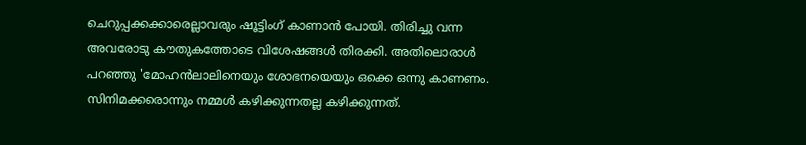ചെറുപ്പക്കക്കാരെല്ലാവരും ഷൂട്ടിംഗ് കാണാന്‍ പോയി. തിരിച്ചു വന്ന അവരോടു കൗതുകത്തോടെ വിശേഷങ്ങള്‍ തിരക്കി. അതിലൊരാള്‍ പറഞ്ഞു 'മോഹന്‍ലാലിനെയും ശോഭനയെയും ഒക്കെ ഒന്നു കാണണം. സിനിമക്കരൊന്നും നമ്മള്‍ കഴിക്കുന്നതല്ല കഴിക്കുന്നത്.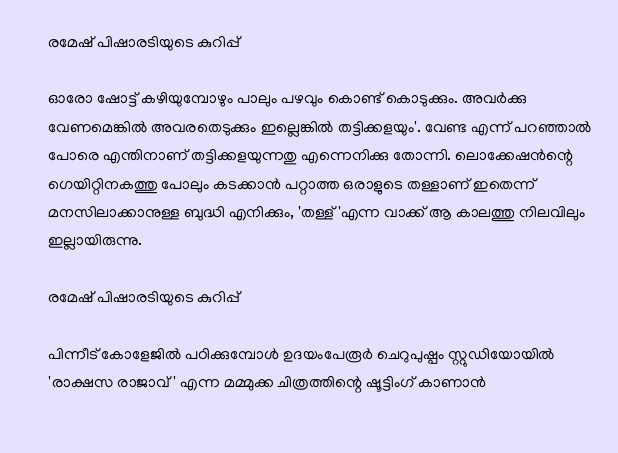രമേഷ് പിഷാരടിയുടെ കുറിപ്പ്

ഓരോ ഷോട്ട് കഴിയുമ്പോഴും പാലും പഴവും കൊണ്ട് കൊടുക്കും. അവര്‍ക്കു വേണമെങ്കില്‍ അവരതെടുക്കും ഇല്ലെങ്കില്‍ തട്ടിക്കളയും'. വേണ്ട എന്ന് പറഞ്ഞാല്‍ പോരെ എന്തിനാണ് തട്ടിക്കളയുന്നതു എന്നെനിക്കു തോന്നി. ലൊക്കേഷന്‍ന്റെ ഗെയിറ്റിനകത്തു പോലും കടക്കാന്‍ പറ്റാത്ത ഒരാളുടെ തള്ളാണ് ഇതെന്ന് മനസിലാക്കാനുള്ള ബുദ്ധി എനിക്കും, 'തള്ള് 'എന്ന വാക്ക് ആ കാലത്തു നിലവിലും ഇല്ലായിരുന്നു.

രമേഷ് പിഷാരടിയുടെ കുറിപ്പ്

പിന്നീട് കോളേജില്‍ പഠിക്കുമ്പോള്‍ ഉദയംപേരൂര്‍ ചെറുപുഷ്പം സ്റ്റുഡിയോയില്‍ 'രാക്ഷസ രാജാവ്' എന്ന മമ്മുക്ക ചിത്രത്തിന്റെ ഷൂട്ടിംഗ് കാണാന്‍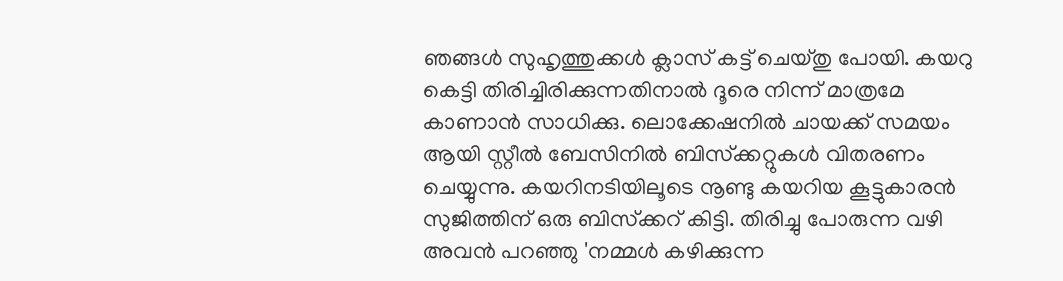ഞങ്ങള്‍ സുഹൃത്തുക്കള്‍ ക്ലാസ് കട്ട് ചെയ്തു പോയി. കയറു കെട്ടി തിരിച്ചിരിക്കുന്നതിനാല്‍ ദൂരെ നിന്ന് മാത്രമേ കാണാന്‍ സാധിക്കു. ലൊക്കേഷനില്‍ ചായക്ക് സമയം ആയി സ്റ്റീല്‍ ബേസിനില്‍ ബിസ്‌ക്കറ്റുകള്‍ വിതരണം ചെയ്യുന്നു. കയറിനടിയിലൂടെ നൂണ്ടു കയറിയ കൂട്ടുകാരന്‍ സുജിത്തിന് ഒരു ബിസ്‌ക്കറ് കിട്ടി. തിരിച്ചു പോരുന്ന വഴി അവന്‍ പറഞ്ഞു 'നമ്മള്‍ കഴിക്കുന്ന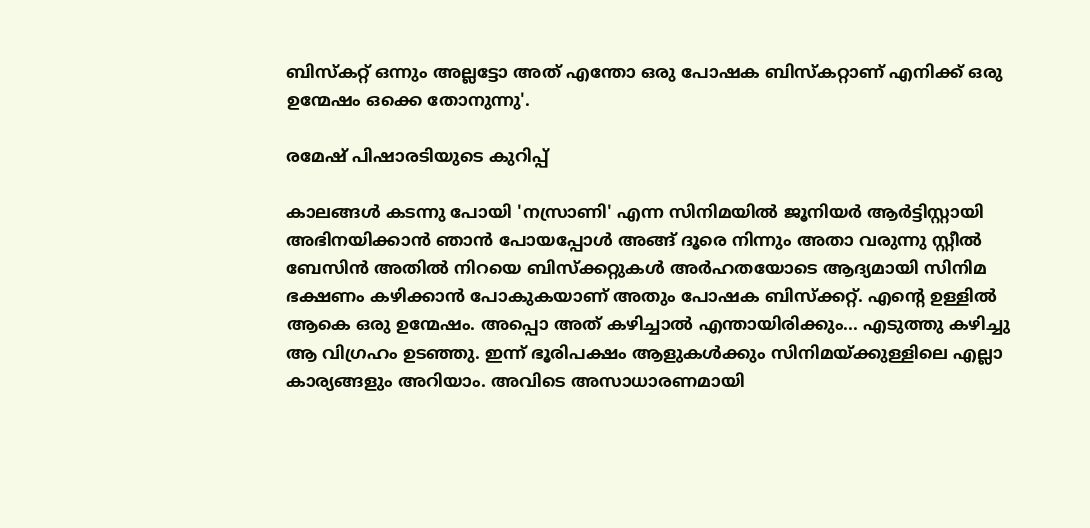ബിസ്‌കറ്റ് ഒന്നും അല്ലട്ടോ അത് എന്തോ ഒരു പോഷക ബിസ്‌കറ്റാണ് എനിക്ക് ഒരു ഉന്മേഷം ഒക്കെ തോനുന്നു'.

രമേഷ് പിഷാരടിയുടെ കുറിപ്പ്

കാലങ്ങള്‍ കടന്നു പോയി 'നസ്രാണി' എന്ന സിനിമയില്‍ ജൂനിയര്‍ ആര്‍ട്ടിസ്റ്റായി അഭിനയിക്കാന്‍ ഞാന്‍ പോയപ്പോള്‍ അങ്ങ് ദൂരെ നിന്നും അതാ വരുന്നു സ്റ്റീല്‍ ബേസിന്‍ അതില്‍ നിറയെ ബിസ്‌ക്കറ്റുകള്‍ അര്‍ഹതയോടെ ആദ്യമായി സിനിമ ഭക്ഷണം കഴിക്കാന്‍ പോകുകയാണ് അതും പോഷക ബിസ്‌ക്കറ്റ്. എന്റെ ഉള്ളില്‍ ആകെ ഒരു ഉന്മേഷം. അപ്പൊ അത് കഴിച്ചാല്‍ എന്തായിരിക്കും... എടുത്തു കഴിച്ചു ആ വിഗ്രഹം ഉടഞ്ഞു. ഇന്ന് ഭൂരിപക്ഷം ആളുകള്‍ക്കും സിനിമയ്ക്കുള്ളിലെ എല്ലാ കാര്യങ്ങളും അറിയാം. അവിടെ അസാധാരണമായി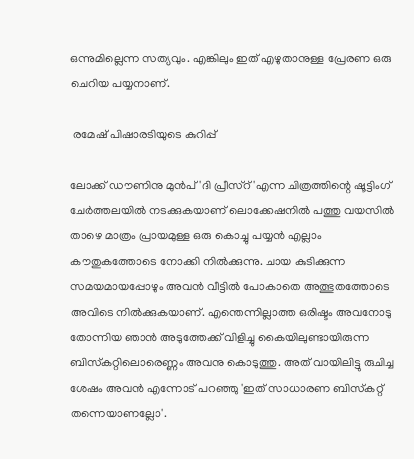ഒന്നുമില്ലെന്ന സത്യവും. എങ്കിലും ഇത് എഴുതാനുള്ള പ്രേരണ ഒരു ചെറിയ പയ്യനാണ്.

 രമേഷ് പിഷാരടിയുടെ കുറിപ്പ്

ലോക്ക് ഡൗണിനു മുന്‍പ് 'ദി പ്രീസ്‌റ്'എന്ന ചിത്രത്തിന്റെ ഷൂട്ടിംഗ് ചേര്‍ത്തലയില്‍ നടക്കുകയാണ് ലൊക്കേഷനില്‍ പത്തു വയസില്‍ താഴെ മാത്രം പ്രായമുള്ള ഒരു കൊച്ചു പയ്യന്‍ എല്ലാം കൗതുകത്തോടെ നോക്കി നില്‍ക്കുന്നു. ചായ കുടിക്കുന്ന സമയമായപ്പോഴും അവന്‍ വീട്ടില്‍ പോകാതെ അത്ഭുതത്തോടെ അവിടെ നില്‍ക്കുകയാണ്. എന്തെന്നില്ലാത്ത ഒരിഷ്ടം അവനോടു തോന്നിയ ഞാന്‍ അടുത്തേക്ക് വിളിച്ചു കൈയിലുണ്ടായിരുന്ന ബിസ്‌കറ്റിലൊരെണ്ണം അവനു കൊടുത്തു. അത് വായിലിട്ടു രുചിച്ച ശേഷം അവന്‍ എന്നോട് പറഞ്ഞു 'ഇത് സാധാരണ ബിസ്‌കറ്റ് തന്നെയാണല്ലോ'.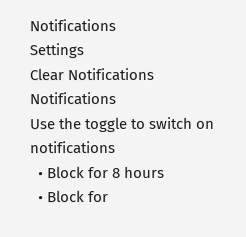Notifications
Settings
Clear Notifications
Notifications
Use the toggle to switch on notifications
  • Block for 8 hours
  • Block for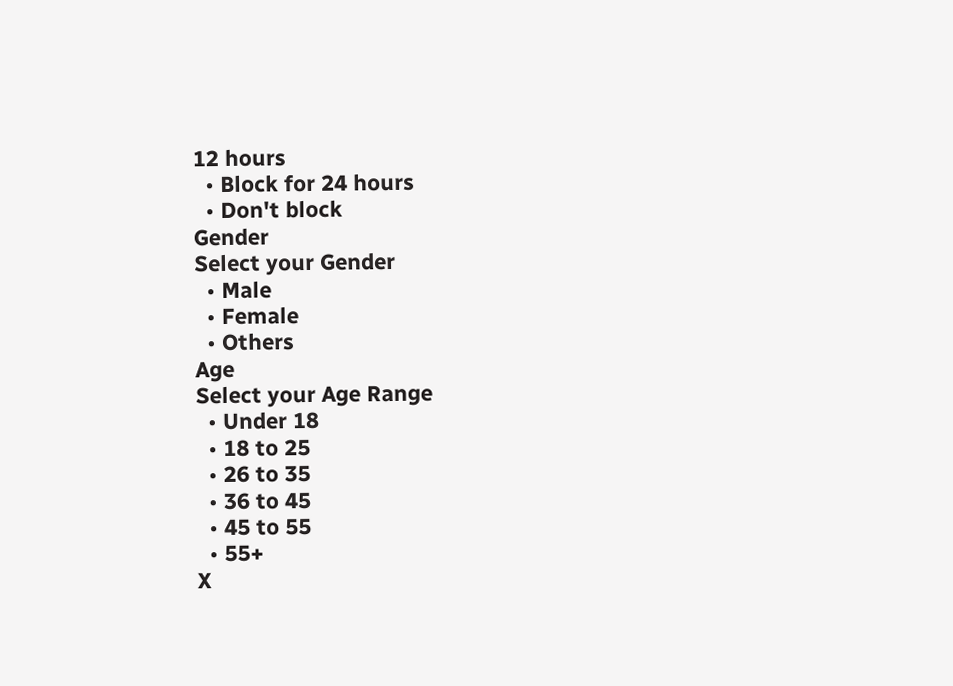12 hours
  • Block for 24 hours
  • Don't block
Gender
Select your Gender
  • Male
  • Female
  • Others
Age
Select your Age Range
  • Under 18
  • 18 to 25
  • 26 to 35
  • 36 to 45
  • 45 to 55
  • 55+
X